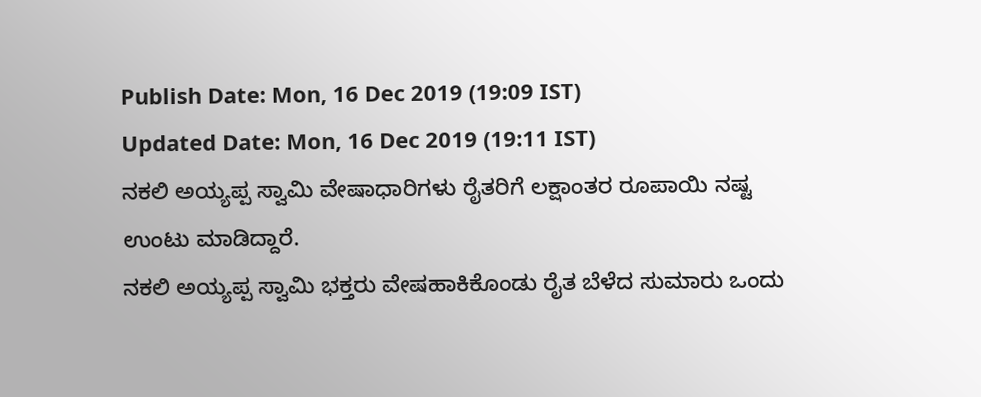Publish Date: Mon, 16 Dec 2019 (19:09 IST)
Updated Date: Mon, 16 Dec 2019 (19:11 IST)
ನಕಲಿ ಅಯ್ಯಪ್ಪ ಸ್ವಾಮಿ ವೇಷಾಧಾರಿಗಳು ರೈತರಿಗೆ ಲಕ್ಷಾಂತರ ರೂಪಾಯಿ ನಷ್ಟ ಉಂಟು ಮಾಡಿದ್ದಾರೆ.
ನಕಲಿ ಅಯ್ಯಪ್ಪ ಸ್ವಾಮಿ ಭಕ್ತರು ವೇಷಹಾಕಿಕೊಂಡು ರೈತ ಬೆಳೆದ ಸುಮಾರು ಒಂದು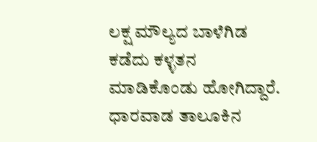ಲಕ್ಷ ಮೌಲ್ಯದ ಬಾಳೆಗಿಡ ಕಡೆದು ಕಳ್ಳತನ ಮಾಡಿಕೊಂಡು ಹೋಗಿದ್ದಾರೆ.
ಧಾರವಾಡ ತಾಲೂಕಿನ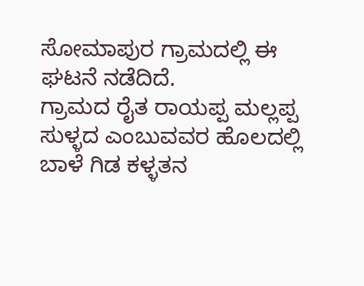ಸೋಮಾಪುರ ಗ್ರಾಮದಲ್ಲಿ ಈ ಘಟನೆ ನಡೆದಿದೆ.
ಗ್ರಾಮದ ರೈತ ರಾಯಪ್ಪ ಮಲ್ಲಪ್ಪ ಸುಳ್ಳದ ಎಂಬುವವರ ಹೊಲದಲ್ಲಿ ಬಾಳೆ ಗಿಡ ಕಳ್ಳತನ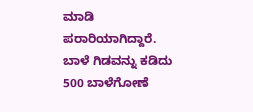ಮಾಡಿ ಪರಾರಿಯಾಗಿದ್ದಾರೆ.
ಬಾಳೆ ಗಿಡವನ್ನು ಕಡಿದು 500 ಬಾಳೆಗೋಣೆ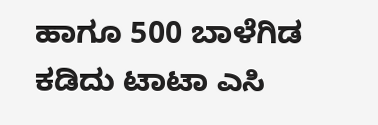ಹಾಗೂ 500 ಬಾಳೆಗಿಡ ಕಡಿದು ಟಾಟಾ ಎಸಿ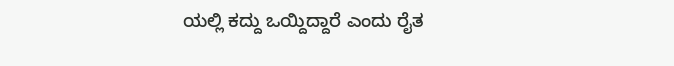ಯಲ್ಲಿ ಕದ್ದು ಒಯ್ದಿದ್ದಾರೆ ಎಂದು ರೈತ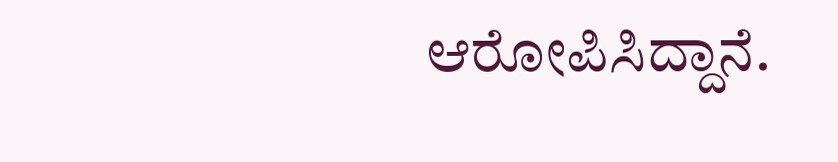ಆರೋಪಿಸಿದ್ದಾನೆ.